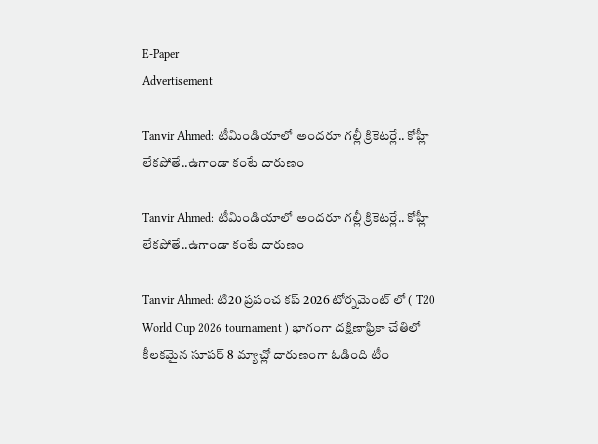E-Paper
Advertisement

Tanvir Ahmed: టీమిండియాలో అంద‌రూ గ‌ల్లీ క్రికెట‌ర్లే.. కోహ్లీ లేక‌పోతే..ఉగాండా కంటే దారుణం

Tanvir Ahmed: టీమిండియాలో అంద‌రూ గ‌ల్లీ క్రికెట‌ర్లే.. కోహ్లీ లేక‌పోతే..ఉగాండా కంటే దారుణం

Tanvir Ahmed: టి20 ప్రపంచ కప్ 2026 టోర్నమెంట్ లో ( T20 World Cup 2026 tournament ) భాగంగా దక్షిణాఫ్రికా చేతిలో కీలకమైన సూపర్ 8 మ్యాచ్లో దారుణంగా ఓడింది టీం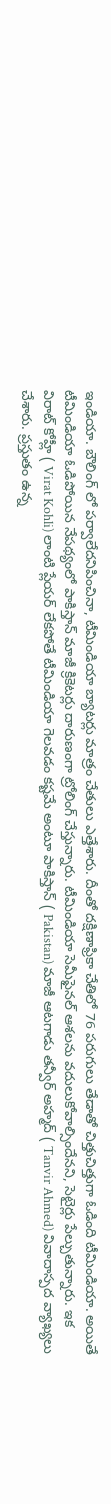ఇండియా. బౌలింగ్ లో పర్వాలేదనిపించినా, టీమిండియా బ్యాటర్లు మాత్రం చేతులు ఎత్తేశారు. దీంతో దక్షిణాఫ్రికా చేతిలో 76 పరుగులు తేడాతో చిత్తుచిత్తుగా ఓడింది టీమిండియా. అయితే టీమిండియా ఓడిపోయిన నేపథ్యంలో పాకిస్తాన్ మాజీ క్రికెటర్లు దారుణంగా ట్రోలింగ్ చేస్తున్నారు. టీమిండియా సెమీఫైనల్ ఆశలను వదులుకోవాల్సిందేనని, సెటైర్లు పేల్చుతున్నారు. ఇక విరాట్ కోహ్లీ ( Virat Kohli) లాంటి ప్లేయర్ లేకపోతే టీమిండియా గెలవడం కష్టమే అంటూ పాకిస్తాన్ ( Pakistan) మాజీ ఆటగాడు తన్వీర్ అహ్మద్ ( Tanvir Ahmed) వివాదాస్పద వ్యాఖ్యలు చేశారు. ప్రస్తుతం ఉన్న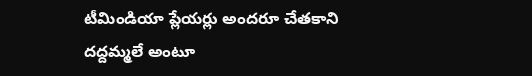టీమిండియా ప్లేయర్లు అందరూ చేతకాని దద్దమ్మలే అంటూ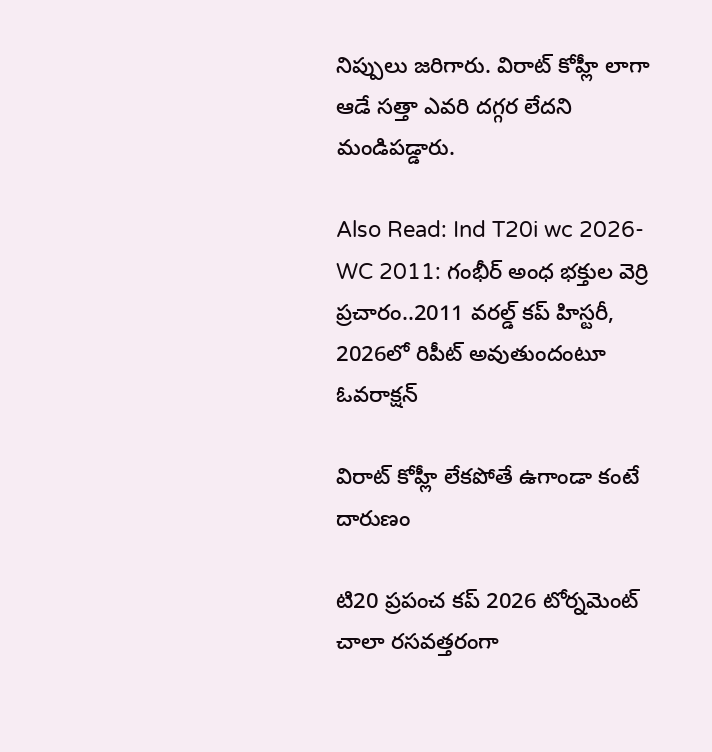నిప్పులు జరిగారు. విరాట్ కోహ్లీ లాగా ఆడే సత్తా ఎవరి దగ్గర లేదని మండిపడ్డారు.

Also Read: Ind T20i wc 2026-WC 2011: గంభీర్ అంధ భ‌క్తుల వెర్రి ప్ర‌చారం..2011 వ‌ర‌ల్డ్ క‌ప్ హిస్ట‌రీ, 2026లో రిపీట్ అవుతుందంటూ ఓవరాక్ష‌న్‌

విరాట్ కోహ్లీ లేకపోతే ఉగాండా కంటే దారుణం

టి20 ప్రపంచ కప్ 2026 టోర్నమెంట్ చాలా రసవత్తరంగా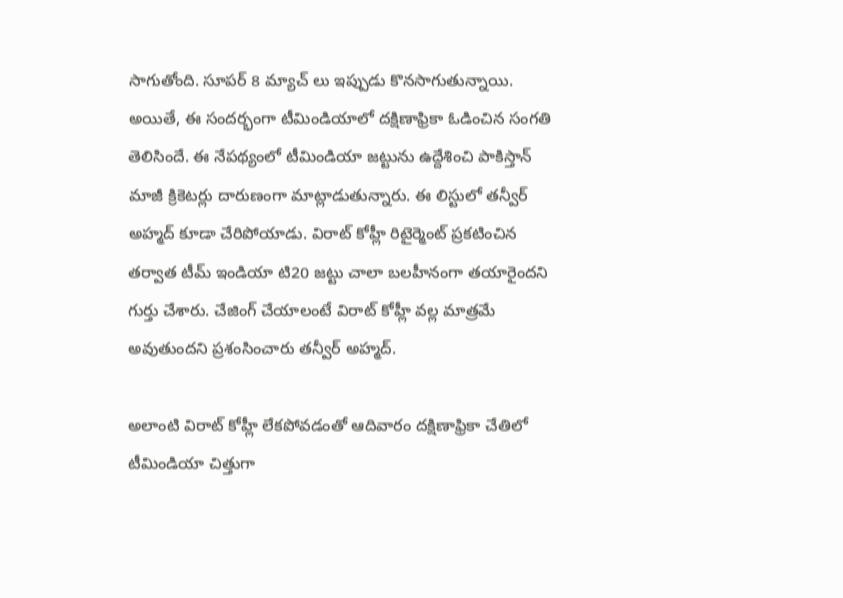సాగుతోంది. సూపర్ 8 మ్యాచ్ లు ఇప్పుడు కొనసాగుతున్నాయి. అయితే, ఈ సందర్భంగా టీమిండియాలో దక్షిణాఫ్రికా ఓడించిన సంగతి తెలిసిందే. ఈ నేపథ్యంలో టీమిండియా జట్టును ఉద్దేశించి పాకిస్తాన్ మాజీ క్రికెటర్లు దారుణంగా మాట్లాడుతున్నారు. ఈ లిస్టులో తన్వీర్ అహ్మద్ కూడా చేరిపోయాడు. విరాట్ కోహ్లీ రిటైర్మెంట్ ప్రకటించిన తర్వాత టీమ్ ఇండియా టి20 జట్టు చాలా బలహీనంగా తయారైందని గుర్తు చేశారు. చేజింగ్ చేయాలంటే విరాట్ కోహ్లీ వల్ల మాత్రమే అవుతుందని ప్రశంసించారు తన్వీర్ అహ్మద్.

అలాంటి విరాట్ కోహ్లీ లేకపోవడంతో ఆదివారం దక్షిణాఫ్రికా చేతిలో టీమిండియా చిత్తుగా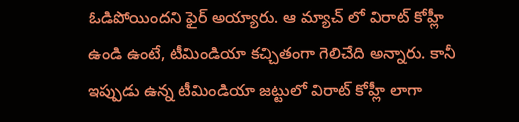ఓడిపోయిందని ఫైర్ అయ్యారు. ఆ మ్యాచ్ లో విరాట్ కోహ్లీ ఉండి ఉంటే, టీమిండియా కచ్చితంగా గెలిచేది అన్నారు. కానీ ఇప్పుడు ఉన్న టీమిండియా జట్టులో విరాట్ కోహ్లీ లాగా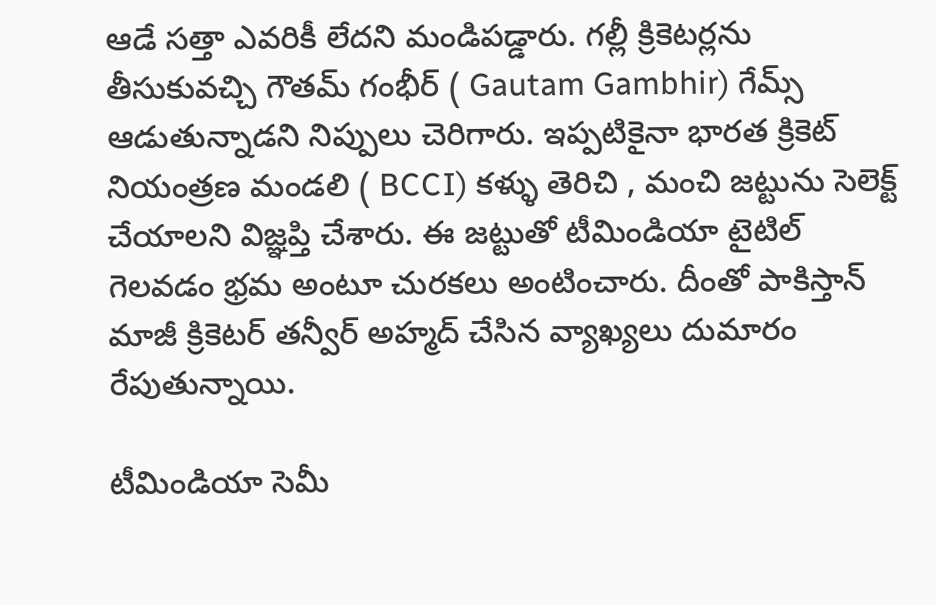ఆడే సత్తా ఎవరికీ లేదని మండిపడ్డారు. గల్లీ క్రికెటర్లను తీసుకువచ్చి గౌతమ్ గంభీర్ ( Gautam Gambhir) గేమ్స్ ఆడుతున్నాడని నిప్పులు చెరిగారు. ఇప్పటికైనా భారత క్రికెట్ నియంత్రణ మండలి ( BCCI) కళ్ళు తెరిచి , మంచి జట్టును సెలెక్ట్ చేయాలని విజ్ఞప్తి చేశారు. ఈ జట్టుతో టీమిండియా టైటిల్ గెలవడం భ్రమ అంటూ చురకలు అంటించారు. దీంతో పాకిస్తాన్ మాజీ క్రికెటర్ తన్వీర్ అహ్మద్ చేసిన వ్యాఖ్యలు దుమారం రేపుతున్నాయి.

టీమిండియా సెమీ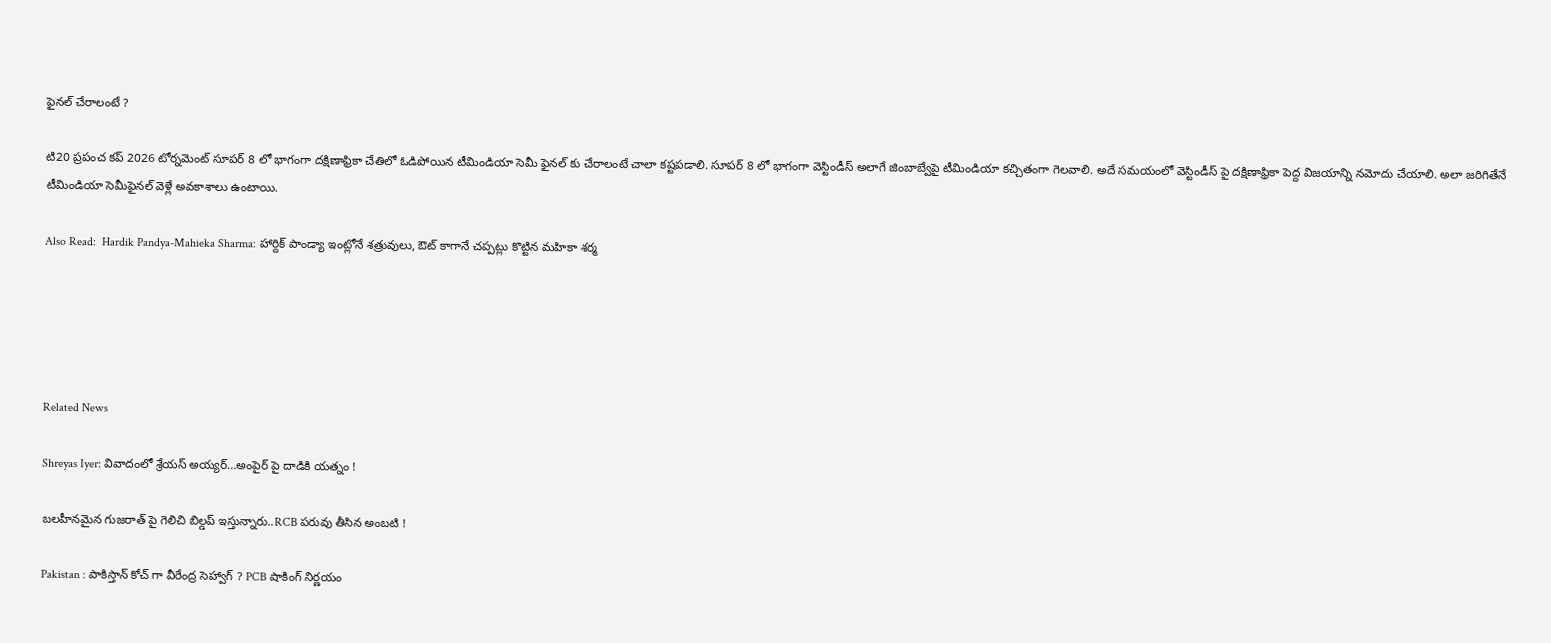ఫైన‌ల్ చేరాలంటే ?

టి20 ప్రపంచ కప్ 2026 టోర్నమెంట్ సూపర్ 8 లో భాగంగా దక్షిణాఫ్రికా చేతిలో ఓడిపోయిన టీమిండియా సెమీ ఫైనల్ కు చేరాలంటే చాలా కష్టపడాలి. సూపర్ 8 లో భాగంగా వెస్టిండీస్ అలాగే జింబాబ్వేపై టీమిండియా కచ్చితంగా గెలవాలి. అదే సమయంలో వెస్టిండీస్ పై దక్షిణాఫ్రికా పెద్ద విజయాన్ని నమోదు చేయాలి. అలా జరిగితేనే టీమిండియా సెమీఫైనల్ వెళ్లే అవకాశాలు ఉంటాయి.

Also Read:  Hardik Pandya-Mahieka Sharma: హార్దిక్ పాండ్యా ఇంట్లోనే శ‌త్రువులు, ఔట్ కాగానే చప్పట్లు కొట్టిన మహికా శర్మ





Related News

Shreyas Iyer: వివాదంలో శ్రేయస్ అయ్య‌ర్‌…అంపైర్ పై దాడికి య‌త్నం !

బ‌ల‌హీనమైన గుజ‌రాత్ పై గెలిచి బిల్డ‌ప్ ఇస్తున్నారు..RCB ప‌రువు తీసిన అంబ‌టి !

Pakistan : పాకిస్తాన్ కోచ్ గా వీరేంద్ర సెహ్వాగ్ ? PCB షాకింగ్ నిర్ణ‌యం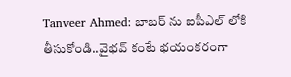Tanveer Ahmed: బాబ‌ర్ ను ఐపీఎల్ లోకి తీసుకోండి..వైభ‌వ్ కంటే భ‌యంక‌రంగా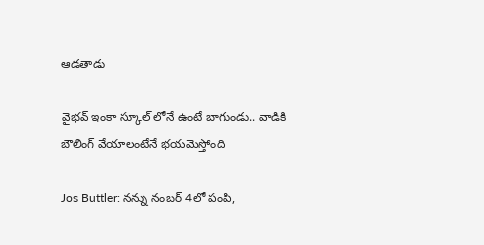ఆడ‌తాడు

వైభ‌వ్ ఇంకా స్కూల్ లోనే ఉంటే బాగుండు.. వాడికి బౌలింగ్ వేయాలంటేనే భ‌య‌మెస్తోంది

Jos Buttler: న‌న్ను నంబ‌ర్ 4లో పంపి,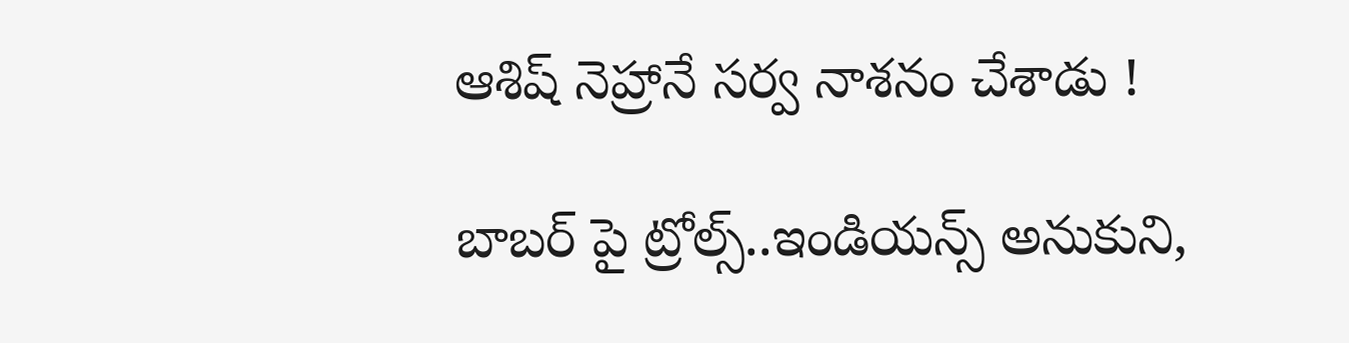ఆశిష్ నెహ్రానే స‌ర్వ నాశ‌నం చేశాడు !

బాబ‌ర్ పై ట్రోల్స్‌..ఇండియ‌న్స్ అనుకుని,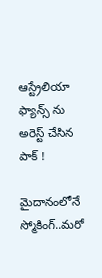ఆస్ట్రేలియా ఫ్యాన్స్ ను అరెస్ట్ చేసిన పాక్ !

మైదానంలోనే స్మోకింగ్..మ‌రో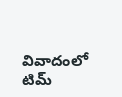వివాదంలో టిమ్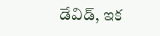డేవిడ్, ఇక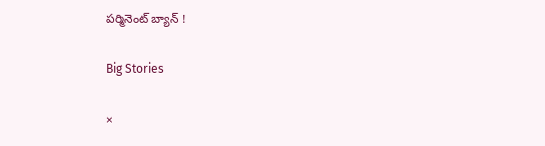ప‌ర్మినెంట్ బ్యాన్ !

Big Stories

×